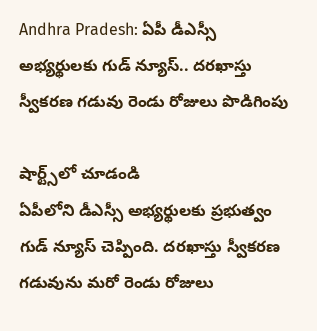Andhra Pradesh: ఏపీ డీఎస్సీ అభ్యర్థులకు గుడ్ న్యూస్.. దరఖాస్తు స్వీకరణ గడువు రెండు రోజులు పొడిగింపు

షార్ట్స్‌లో చూడండి
ఏపీలోని డీఎస్సీ అభ్యర్థులకు ప్రభుత్వం గుడ్ న్యూస్ చెప్పింది. దరఖాస్తు స్వీకరణ గడువును మరో రెండు రోజులు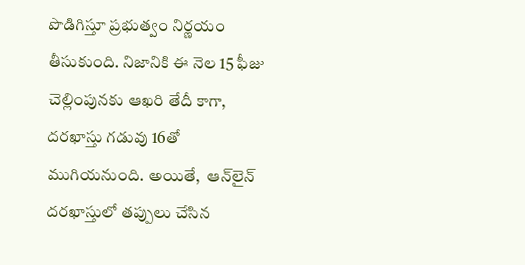పొడిగిస్తూ ప్రభుత్వం నిర్ణయం తీసుకుంది. నిజానికి ఈ నెల 15 ఫీజు చెల్లింపునకు ఆఖరి తేదీ కాగా, దరఖాస్తు గడువు 16తో ముగియనుంది. అయితే,  ఆన్‌లైన్ దరఖాస్తులో తప్పులు చేసిన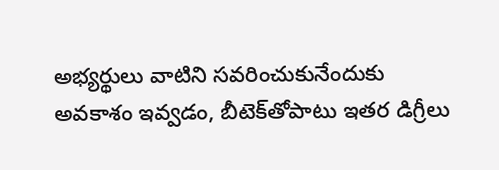అభ్యర్థులు వాటిని సవరించుకునేందుకు అవకాశం ఇవ్వడం, బీటెక్‌తోపాటు ఇతర డిగ్రీలు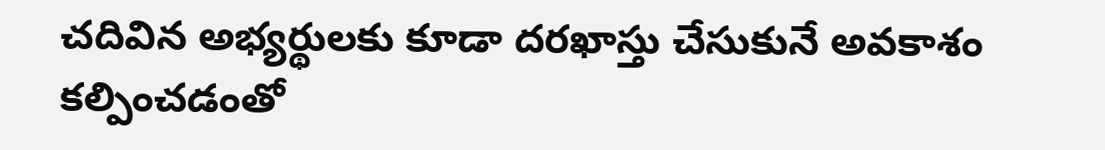చదివిన అభ్యర్థులకు కూడా దరఖాస్తు చేసుకునే అవకాశం కల్పించడంతో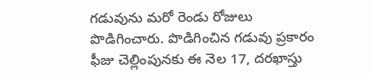గడువును మరో రెండు రోజులు పొడిగించారు. పొడిగించిన గడువు ప్రకారం ఫీజు చెల్లింపునకు ఈ నెల 17, దరఖాస్తు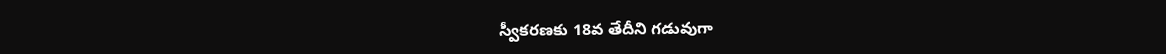స్వీకరణకు 18వ తేదీని గడువుగా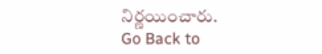నిర్ణయించారు.
Go Back to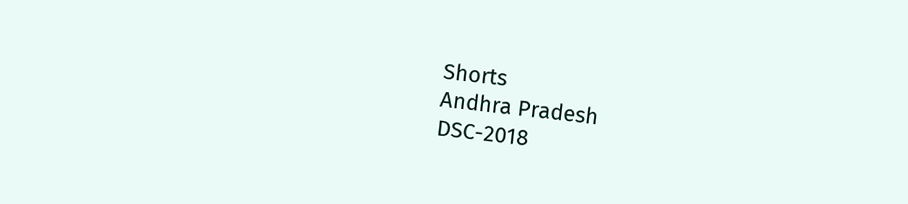Shorts
Andhra Pradesh
DSC-2018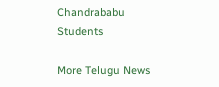Chandrababu
Students

More Telugu News